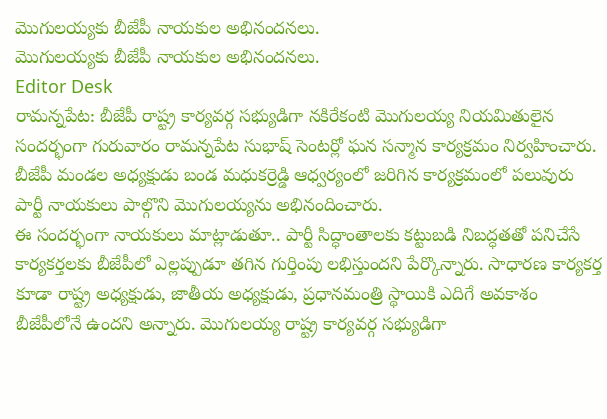మొగులయ్యకు బీజేపీ నాయకుల అభినందనలు.
మొగులయ్యకు బీజేపీ నాయకుల అభినందనలు.
Editor Desk
రామన్నపేట: బీజేపీ రాష్ట్ర కార్యవర్గ సభ్యుడిగా నకిరేకంటి మొగులయ్య నియమితులైన సందర్భంగా గురువారం రామన్నపేట సుభాష్ సెంటర్లో ఘన సన్మాన కార్యక్రమం నిర్వహించారు. బీజేపీ మండల అధ్యక్షుడు బండ మధుకర్రెడ్డి ఆధ్వర్యంలో జరిగిన కార్యక్రమంలో పలువురు పార్టీ నాయకులు పాల్గొని మొగులయ్యను అభినందించారు.
ఈ సందర్భంగా నాయకులు మాట్లాడుతూ.. పార్టీ సిద్ధాంతాలకు కట్టుబడి నిబద్ధతతో పనిచేసే కార్యకర్తలకు బీజేపీలో ఎల్లప్పుడూ తగిన గుర్తింపు లభిస్తుందని పేర్కొన్నారు. సాధారణ కార్యకర్త కూడా రాష్ట్ర అధ్యక్షుడు, జాతీయ అధ్యక్షుడు, ప్రధానమంత్రి స్థాయికి ఎదిగే అవకాశం బీజేపీలోనే ఉందని అన్నారు. మొగులయ్య రాష్ట్ర కార్యవర్గ సభ్యుడిగా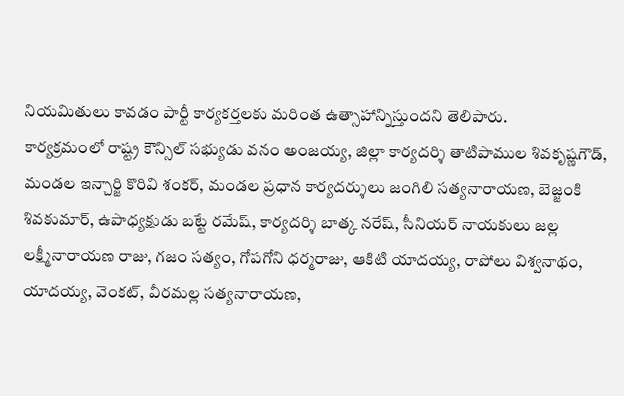నియమితులు కావడం పార్టీ కార్యకర్తలకు మరింత ఉత్సాహాన్నిస్తుందని తెలిపారు.
కార్యక్రమంలో రాష్ట్ర కౌన్సిల్ సభ్యుడు వనం అంజయ్య, జిల్లా కార్యదర్శి తాటిపాముల శివకృష్ణగౌడ్, మండల ఇన్చార్జి కొరివి శంకర్, మండల ప్రధాన కార్యదర్శులు జంగిలి సత్యనారాయణ, బెజ్జంకి శివకుమార్, ఉపాధ్యక్షుడు బట్టే రమేష్, కార్యదర్శి బాత్క నరేష్, సీనియర్ నాయకులు జల్ల లక్ష్మీనారాయణ రాజు, గజం సత్యం, గోపగోని ధర్మరాజు, ఆకిటి యాదయ్య, రాపోలు విశ్వనాథం, యాదయ్య, వెంకట్, వీరమల్ల సత్యనారాయణ,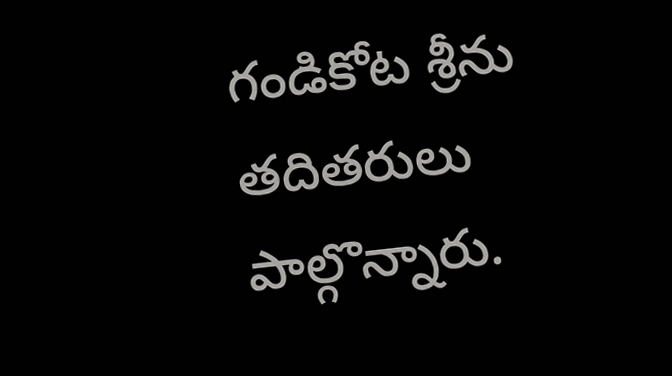గండికోట శ్రీను తదితరులు పాల్గొన్నారు.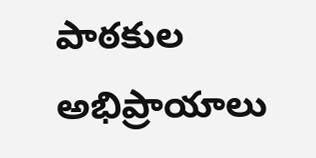పాఠకుల అభిప్రాయాలు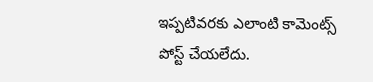ఇప్పటివరకు ఎలాంటి కామెంట్స్ పోస్ట్ చేయలేదు.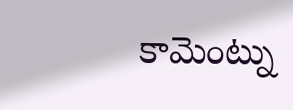కామెంట్ను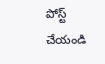పోస్ట్ చేయండి